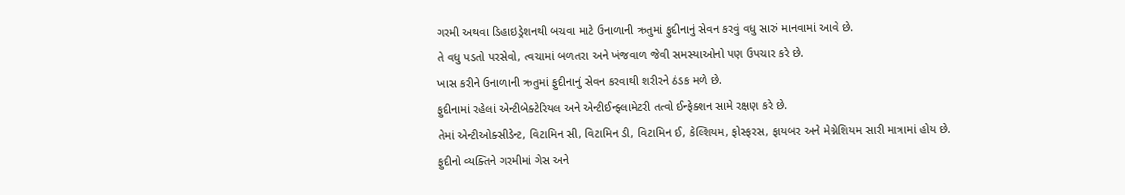ગરમી અથવા ડિહાઇડ્રેશનથી બચવા માટે ઉનાળાની ઋતુમાં ફુદીનાનું સેવન કરવું વધુ સારું માનવામાં આવે છે.
તે વધુ પડતો પરસેવો, ત્વચામાં બળતરા અને ખંજવાળ જેવી સમસ્યાઓનો પણ ઉપચાર કરે છે.
ખાસ કરીને ઉનાળાની ઋતુમાં ફુદીનાનું સેવન કરવાથી શરીરને ઠંડક મળે છે.
ફુદીનામાં રહેલાં એન્ટીબેક્ટેરિયલ અને એન્ટીઈન્ફ્લામેટરી તત્વો ઈન્ફેક્શન સામે રક્ષણ કરે છે.
તેમાં એન્ટીઓક્સીડેન્ટ, વિટામિન સી, વિટામિન ડી, વિટામિન ઈ, કેલ્શિયમ, ફોસ્ફરસ, ફાયબર અને મેગ્નેશિયમ સારી માત્રામાં હોય છે.
ફુદીનો વ્યક્તિને ગરમીમાં ગેસ અને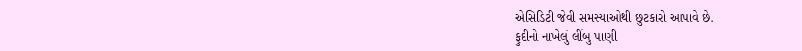એસિડિટી જેવી સમસ્યાઓથી છુટકારો આપાવે છે.
ફુદીનો નાખેલું લીંબુ પાણી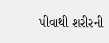પીવાથી શરીરની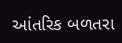આંતરિક બળતરા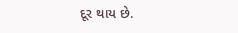દૂર થાય છે.